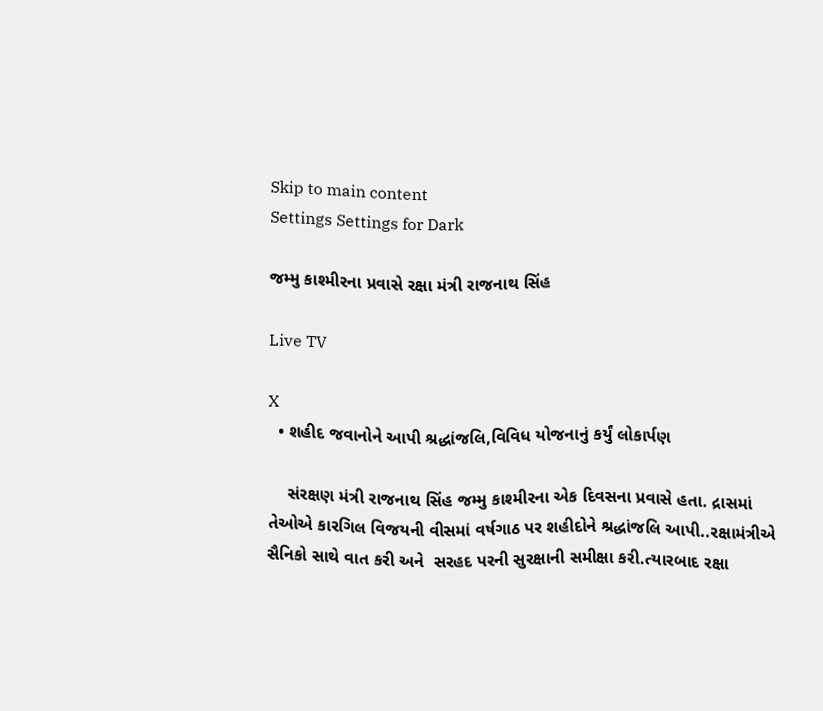Skip to main content
Settings Settings for Dark

જમ્મુ કાશ્મીરના પ્રવાસે રક્ષા મંત્રી રાજનાથ સિંહ

Live TV

X
  • શહીદ જવાનોને આપી શ્રદ્ધાંજલિ,વિવિધ યોજનાનું કર્યું લોકાર્પણ

    સંરક્ષણ મંત્રી રાજનાથ સિંહ જમ્મુ કાશ્મીરના એક દિવસના પ્રવાસે હતા. દ્રાસમાં તેઓએ કારગિલ વિજયની વીસમાં વર્ષગાઠ પર શહીદોને શ્રદ્ધાંજલિ આપી..રક્ષામંત્રીએ સૈનિકો સાથે વાત કરી અને  સરહદ પરની સુરક્ષાની સમીક્ષા કરી.ત્યારબાદ રક્ષા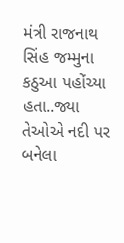મંત્રી રાજનાથ સિંહ જમ્મુના કઠુઆ પહોંચ્યા હતા..જ્યા તેઓએ નદી પર બનેલા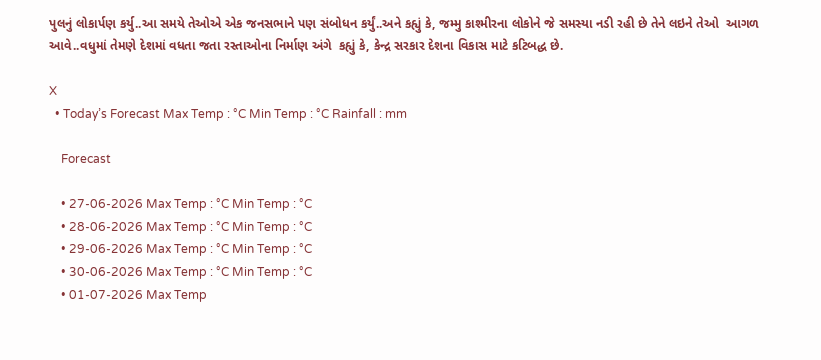પુલનું લોકાર્પણ કર્યુ..આ સમયે તેઓએ એક જનસભાને પણ સંબોધન કર્યું..અને કહ્યું કે, જમ્મુ કાશ્મીરના લોકોને જે સમસ્યા નડી રહી છે તેને લઇને તેઓ  આગળ આવે..વધુમાં તેમણે દેશમાં વધતા જતા રસ્તાઓના નિર્માણ અંગે  કહ્યું કે, કેન્દ્ર સરકાર દેશના વિકાસ માટે કટિબદ્ધ છે.

X
  • Today’s Forecast Max Temp : °C Min Temp : °C Rainfall : mm

    Forecast

    • 27-06-2026 Max Temp : °C Min Temp : °C
    • 28-06-2026 Max Temp : °C Min Temp : °C
    • 29-06-2026 Max Temp : °C Min Temp : °C
    • 30-06-2026 Max Temp : °C Min Temp : °C
    • 01-07-2026 Max Temp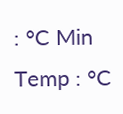: °C Min Temp : °C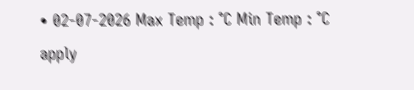• 02-07-2026 Max Temp : °C Min Temp : °C
apply